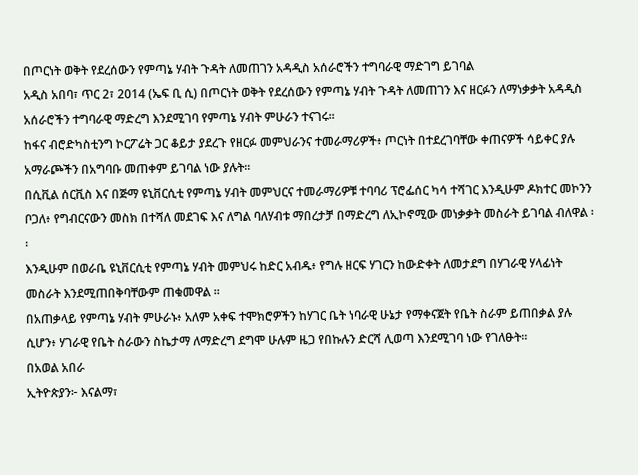በጦርነት ወቅት የደረሰውን የምጣኔ ሃብት ጉዳት ለመጠገን አዳዲስ አሰራሮችን ተግባራዊ ማድገግ ይገባል
አዲስ አበባ፣ ጥር 2፣ 2014 (ኤፍ ቢ ሲ) በጦርነት ወቅት የደረሰውን የምጣኔ ሃብት ጉዳት ለመጠገን እና ዘርፉን ለማነቃቃት አዳዲስ አሰራሮችን ተግባራዊ ማድረግ እንደሚገባ የምጣኔ ሃብት ምሁራን ተናገሩ፡፡
ከፋና ብሮድካስቲንግ ኮርፖሬት ጋር ቆይታ ያደረጉ የዘርፉ መምህራንና ተመራማሪዎች፥ ጦርነት በተደረገባቸው ቀጠናዎች ሳይቀር ያሉ አማራጮችን በአግባቡ መጠቀም ይገባል ነው ያሉት፡፡
በሲቪል ሰርቪስ እና በጅማ ዩኒቨርሲቲ የምጣኔ ሃብት መምህርና ተመራማሪዎቹ ተባባሪ ፕሮፌሰር ካሳ ተሻገር እንዲሁም ዶክተር መኮንን ቦጋለ፥ የግብርናውን መስክ በተሻለ መደገፍ እና ለግል ባለሃብቱ ማበረታቻ በማድረግ ለኢኮኖሚው መነቃቃት መስራት ይገባል ብለዋል ፡፡
እንዲሁም በወራቤ ዩኒቨርሲቲ የምጣኔ ሃብት መምህሩ ከድር አብዱ፥ የግሉ ዘርፍ ሃገርን ከውድቀት ለመታደግ በሃገራዊ ሃላፊነት መስራት እንደሚጠበቅባቸውም ጠቁመዋል ፡፡
በአጠቃላይ የምጣኔ ሃብት ምሁራኑ፥ አለም አቀፍ ተሞክሮዎችን ከሃገር ቤት ነባራዊ ሁኔታ የማቀናጀት የቤት ስራም ይጠበቃል ያሉ ሲሆን፥ ሃገራዊ የቤት ስራውን ስኬታማ ለማድረግ ደግሞ ሁሉም ዜጋ የበኩሉን ድርሻ ሊወጣ እንደሚገባ ነው የገለፁት።
በአወል አበራ
ኢትዮጵያን፦ እናልማ፣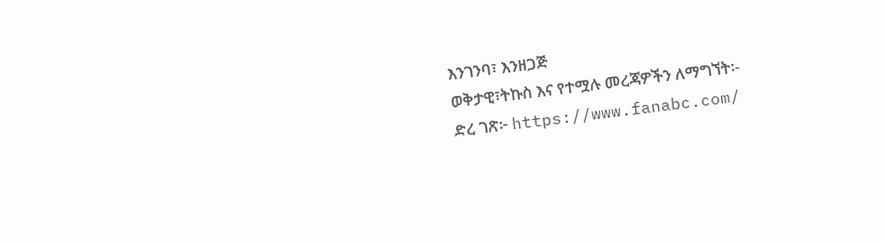እንገንባ፣ እንዘጋጅ
ወቅታዊ፣ትኩስ እና የተሟሉ መረጃዎችን ለማግኘት፡-
ድረ ገጽ፦ https://www.fanabc.com/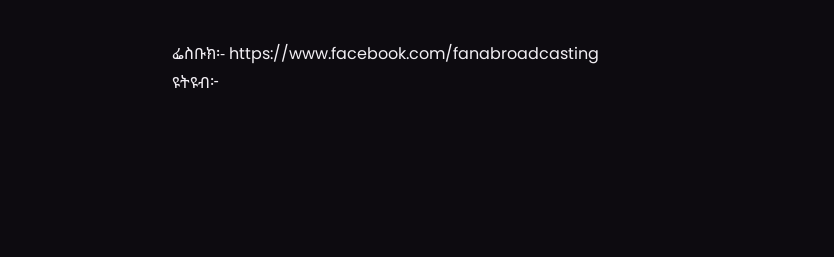ፌስቡክ፡- https://www.facebook.com/fanabroadcasting
ዩትዩብ፦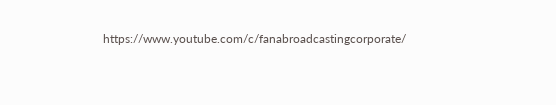https://www.youtube.com/c/fanabroadcastingcorporate/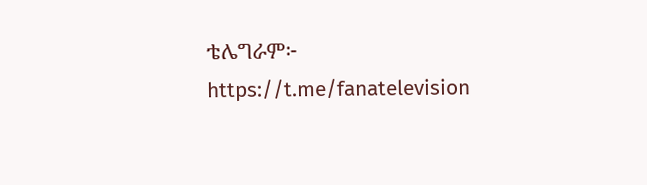ቴሌግራም፦ https://t.me/fanatelevision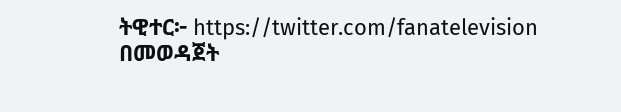ትዊተር፦ https://twitter.com/fanatelevision በመወዳጀት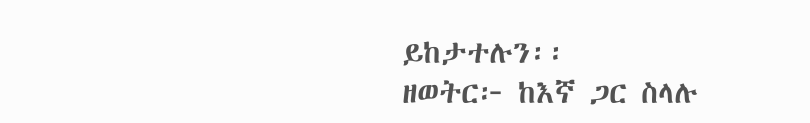ይከታተሉን፡፡
ዘወትር፦ ከእኛ ጋር ስላሉ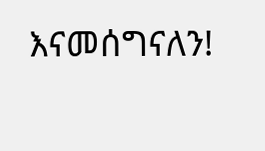እናመሰግናለን!